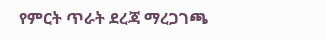የምርት ጥራት ደረጃ ማረጋገጫ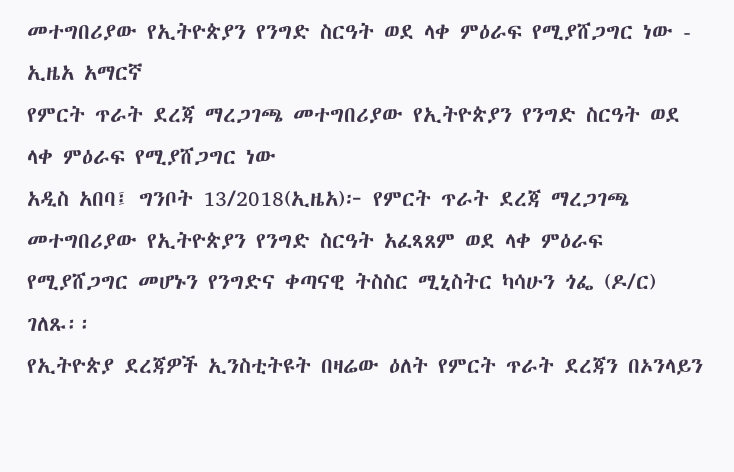መተግበሪያው የኢትዮጵያን የንግድ ስርዓት ወደ ላቀ ምዕራፍ የሚያሸጋግር ነው - ኢዜአ አማርኛ
የምርት ጥራት ደረጃ ማረጋገጫ መተግበሪያው የኢትዮጵያን የንግድ ስርዓት ወደ ላቀ ምዕራፍ የሚያሸጋግር ነው
አዲስ አበባ፤ ግንቦት 13/2018(ኢዜአ)፦ የምርት ጥራት ደረጃ ማረጋገጫ መተግበሪያው የኢትዮጵያን የንግድ ስርዓት አፈጻጸም ወደ ላቀ ምዕራፍ የሚያሸጋግር መሆኑን የንግድና ቀጣናዊ ትስስር ሚኒስትር ካሳሁን ጎፌ (ዶ/ር) ገለጹ፡፡
የኢትዮጵያ ደረጃዎች ኢንስቲትዩት በዛሬው ዕለት የምርት ጥራት ደረጃን በኦንላይን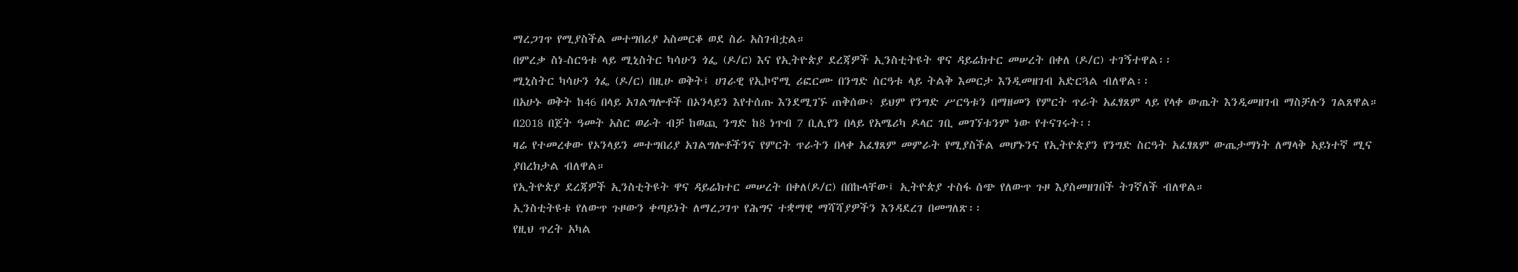ማረጋገጥ የሚያስችል መተግበሪያ አስመርቆ ወደ ስራ አስገብቷል።
በምረቃ ስነ-ስርዓቱ ላይ ሚኒስትር ካሳሁን ጎፌ (ዶ/ር) እና የኢትዮጵያ ደረጃዎች ኢንስቲትዩት ዋና ዳይሬክተር መሠረት በቀለ (ዶ/ር) ተገኝተዋል፡፡
ሚኒስትር ካሳሁን ጎፌ (ዶ/ር) በዚሁ ወቅት፤ ሀገራዊ የኢኮኖሚ ሪፎርሙ በንግድ ስርዓቱ ላይ ትልቅ እመርታ እንዲመዘገብ አድርጓል ብለዋል፡፡
በአሁኑ ወቅት ከ46 በላይ አገልግሎቶች በኦንላይን እየተሰጡ እንደሚገኙ ጠቅሰው፥ ይህም የንግድ ሥርዓቱን በማዘመን የምርት ጥራት አፈፃጸም ላይ የላቀ ውጤት እንዲመዘገብ ማስቻሉን ገልጸዋል።
በ2018 በጀት ዓመት አስር ወራት ብቻ ከወጪ ንግድ ከ8 ነጥብ 7 ቢሊየን በላይ የአሜሪካ ዶላር ገቢ መገኘቱንም ነው የተናገሩት፡፡
ዛሬ የተመረቀው የኦንላይን መተግበሪያ አገልግሎቶችንና የምርት ጥራትን በላቀ አፈፃጸም መምራት የሚያስችል መሆኑንና የኢትዮጵያን የንግድ ስርዓት አፈፃጸም ውጤታማነት ለማላቅ አይነተኛ ሚና ያበረክታል ብለዋል።
የኢትዮጵያ ደረጃዎች ኢንስቲትዩት ዋና ዳይሬክተር መሠረት በቀለ(ዶ/ር) በበኩላቸው፤ ኢትዮጵያ ተስፋ ሰጭ የለውጥ ጉዞ እያስመዘገበች ትገኛለች ብለዋል።
ኢንስቲትዩቱ የለውጥ ጉዞውን ቀጣይነት ለማረጋገጥ የሕግና ተቋማዊ ማሻሻያዎችን እንዳደረገ በመግለጽ፡፡
የዚህ ጥረት አካል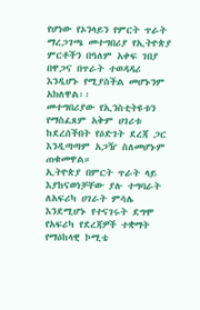የሆነው የኦንላይን የምርት ጥራት ማረጋገጫ መተግበሪያ የኢትዮጵያ ምርቶችን በዓለም አቀፍ ገበያ በዋጋና በጥራት ተወዳዳሪ እንዲሆኑ የሚያስችል መሆኑንም አክለዋል፡፡
መተግበሪያው የኢንስቲትዩቱን የማስፈጸም አቅም ሀገሪቱ ከደረሰችበት የዕድገት ደረጃ ጋር እንዲጣጣም አጋዥ ስለመሆኑም ጠቁመዋል።
ኢትዮጵያ በምርት ጥራት ላይ እያከናወነቻቸው ያሉ ተግባራት ለአፍሪካ ሀገራት ምሳሌ እንደሚሆኑ የተናገሩት ደግሞ የአፍሪካ የደረጃዎች ተቋማት የማዕከላዊ ኮሚቴ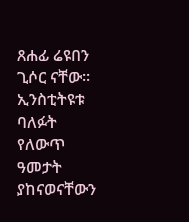ጸሐፊ ሬዩበን ጊሶር ናቸው፡፡
ኢንስቲትዩቱ ባለፉት የለውጥ ዓመታት ያከናወናቸውን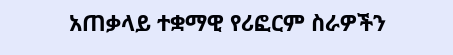አጠቃላይ ተቋማዊ የሪፎርም ስራዎችን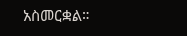አስመርቋል።